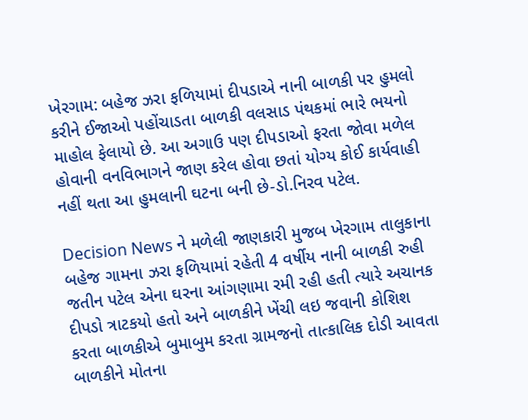ખેરગામ: બહેજ ઝરા ફળિયામાં દીપડાએ નાની બાળકી પર હુમલો કરીને ઈજાઓ પહોંચાડતા બાળકી વલસાડ પંથકમાં ભારે ભયનો માહોલ ફેલાયો છે. આ અગાઉ પણ દીપડાઓ ફરતા જોવા મળેલ હોવાની વનવિભાગને જાણ કરેલ હોવા છતાં યોગ્ય કોઈ કાર્યવાહી નહીં થતા આ હુમલાની ઘટના બની છે-ડો.નિરવ પટેલ.

Decision News ને મળેલી જાણકારી મુજબ ખેરગામ તાલુકાના બહેજ ગામના ઝરા ફળિયામાં રહેતી 4 વર્ષીય નાની બાળકી રુહી જતીન પટેલ એના ઘરના આંગણામા રમી રહી હતી ત્યારે અચાનક દીપડો ત્રાટકયો હતો અને બાળકીને ખેંચી લઇ જવાની કોશિશ કરતા બાળકીએ બુમાબુમ કરતા ગ્રામજનો તાત્કાલિક દોડી આવતા બાળકીને મોતના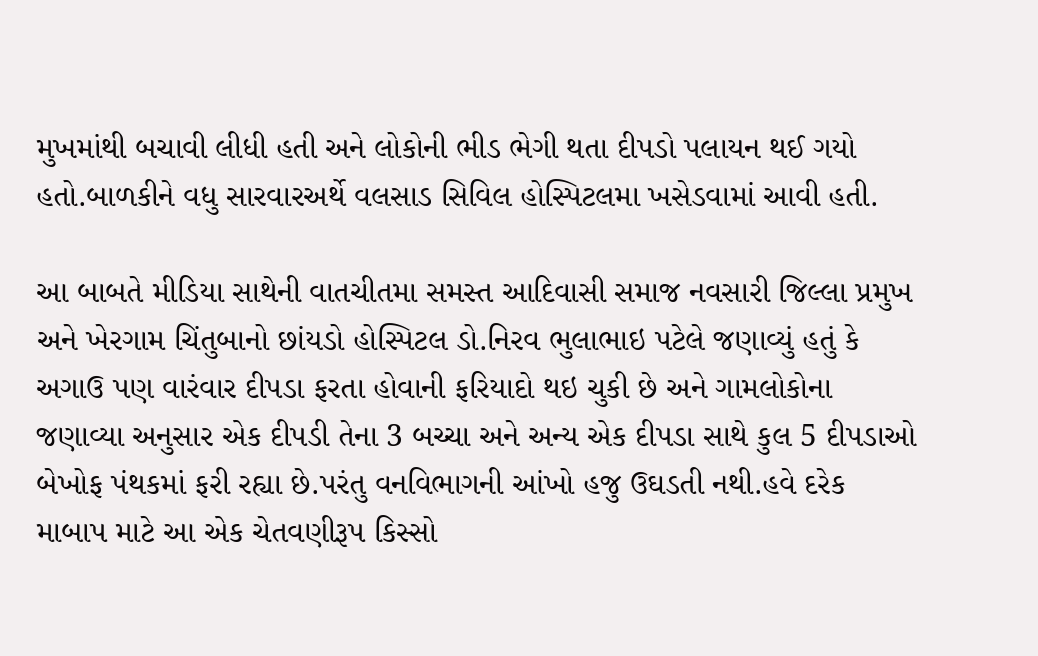મુખમાંથી બચાવી લીધી હતી અને લોકોની ભીડ ભેગી થતા દીપડો પલાયન થઈ ગયો હતો.બાળકીને વધુ સારવારઅર્થે વલસાડ સિવિલ હોસ્પિટલમા ખસેડવામાં આવી હતી.

આ બાબતે મીડિયા સાથેની વાતચીતમા સમસ્ત આદિવાસી સમાજ નવસારી જિલ્લા પ્રમુખ અને ખેરગામ ચિંતુબાનો છાંયડો હોસ્પિટલ ડો.નિરવ ભુલાભાઇ પટેલે જણાવ્યું હતું કે અગાઉ પણ વારંવાર દીપડા ફરતા હોવાની ફરિયાદો થઇ ચુકી છે અને ગામલોકોના જણાવ્યા અનુસાર એક દીપડી તેના 3 બચ્ચા અને અન્ય એક દીપડા સાથે કુલ 5 દીપડાઓ બેખોફ પંથકમાં ફરી રહ્યા છે.પરંતુ વનવિભાગની આંખો હજુ ઉઘડતી નથી.હવે દરેક માબાપ માટે આ એક ચેતવણીરૂપ કિસ્સો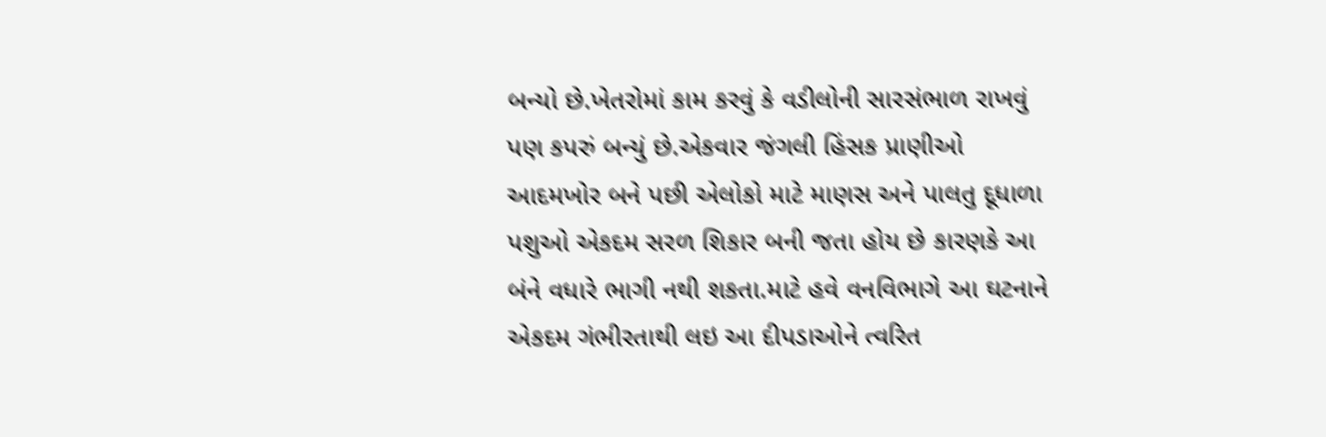બન્યો છે.ખેતરોમાં કામ કરવું કે વડીલોની સારસંભાળ રાખવું પણ કપરું બન્યું છે.એકવાર જંગલી હિંસક પ્રાણીઓ આદમખોર બને પછી એલોકો માટે માણસ અને પાલતુ દૂધાળા પશુઓ એકદમ સરળ શિકાર બની જતા હોય છે કારણકે આ બંને વધારે ભાગી નથી શકતા.માટે હવે વનવિભાગે આ ઘટનાને એકદમ ગંભીરતાથી લઇ આ દીપડાઓને ત્વરિત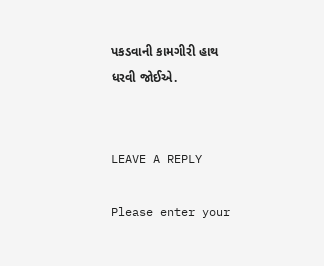પકડવાની કામગીરી હાથ ધરવી જોઈએ.


LEAVE A REPLY

Please enter your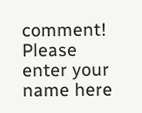comment!
Please enter your name here